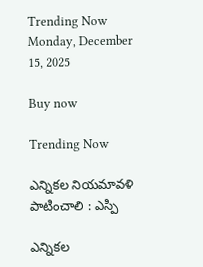Trending Now
Monday, December 15, 2025

Buy now

Trending Now

ఎన్నికల నియమావళి పాటించాలి : ఎస్పి

ఎన్నికల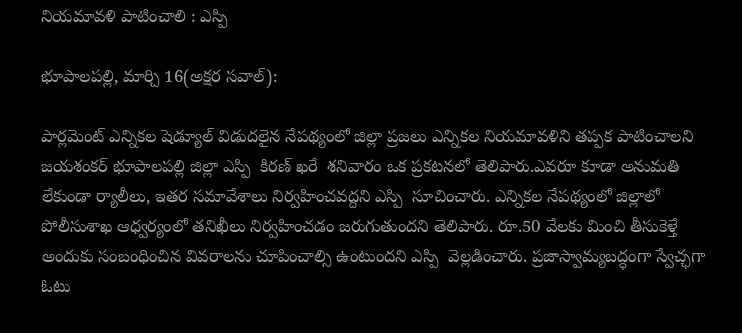నియమావళి పాటించాలి : ఎస్పి

భూపాలపల్లి, మార్చి 16(అక్షర సవాల్):

పార్లమెంట్ ఎన్నికల షెడ్యూల్‌ విడుదలైన నేపథ్యంలో జిల్లా ప్రజలు ఎన్నికల నియమావళిని తప్పక పాటించాలని జయశంకర్ భూపాలపల్లి జిల్లా ఎస్పి  కిరణ్ ఖరే  శనివారం ఒక ప్రకటనలో తెలిపారు.ఎవరూ కూడా అనుమతి లేకుండా ర్యాలీలు, ఇతర సమావేశాలు నిర్వహించవద్దని ఎస్పి  సూచించారు. ఎన్నికల నేపథ్యంలో జిల్లాలో పోలీసుశాఖ ఆధ్వర్యంలో తనిఖీలు నిర్వహించడం జరుగుతుందని తెలిపారు. రూ.50 వేలకు మించి తీసుకెళ్తే అందుకు సంబంధించిన వివరాలను చూపించాల్సి ఉంటుందని ఎస్పి  వెల్లడించారు. ప్రజాస్వామ్యబద్ధంగా స్వేచ్ఛగా ఓటు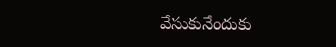వేసుకునేందుకు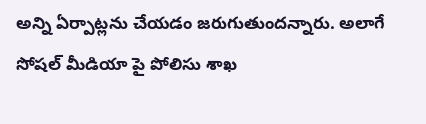అన్ని ఏర్పాట్లను చేయడం జరుగుతుందన్నారు. అలాగే సోషల్ మీడియా పై పోలిసు శాఖ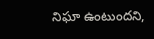నిఘా ఉంటుందని,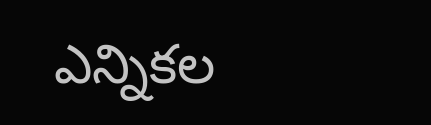ఎన్నికల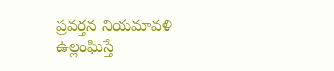ప్రవర్తన నియమావళి ఉల్లంఘిస్తే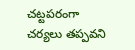చట్టపరంగా చర్యలు తప్పవని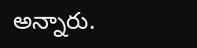అన్నారు.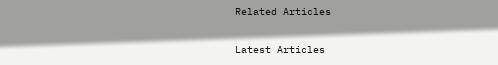Related Articles

Latest Articles